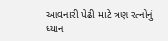આવનારી પેઢી માટે ત્રણ રત્નોનું ધ્યાન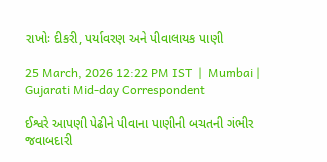રાખોઃ દીકરી, પર્યાવરણ અને પીવાલાયક પાણી

25 March, 2026 12:22 PM IST  |  Mumbai | Gujarati Mid-day Correspondent

ઈશ્વરે આપણી પેઢીને પીવાના પાણીની બચતની ગંભીર જવાબદારી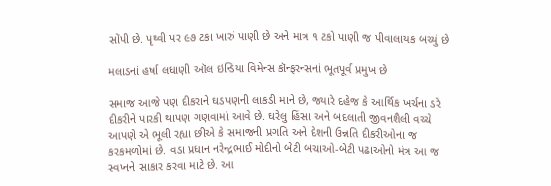સોંપી છે. પૃથ્વી પર ૯૭ ટકા ખારું પાણી છે અને માત્ર ૧ ટકો પાણી જ પીવાલાયક બચ્યું છે

મલાડનાં હર્ષા લધાણી ઑલ ઇન્ડિયા વિમેન્સ કૉન્ફરન્સનાં ભૂતપૂર્વ પ્રમુખ છે

સમાજ આજે પણ દીકરાને ઘડપણની લાકડી માને છે, જ્યારે દહેજ કે આર્થિક ખર્ચના ડરે દીકરીને પારકી થાપણ ગણવામાં આવે છે. ઘરેલુ હિંસા અને બદલાતી જીવનશૈલી વચ્ચે આપણે એ ભૂલી રહ્યા છીએ કે સમાજની પ્રગતિ અને દેશની ઉન્નતિ દીકરીઓના જ કરકમળોમાં છે. વડા પ્રધાન નરેન્દ્રભાઈ મોદીનો બેટી બચાઓ-બેટી પઢાઓનો મંત્ર આ જ સ્વપ્નને સાકાર કરવા માટે છે. આ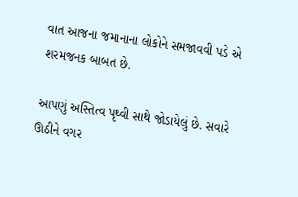વાત આજના જમાનાના લોકોને સમજાવવી પડે એ શરમજનક બાબત છે.

આપણું અસ્તિત્વ પૃથ્વી સાથે જોડાયેલું છે. સવારે ઊઠીને વગર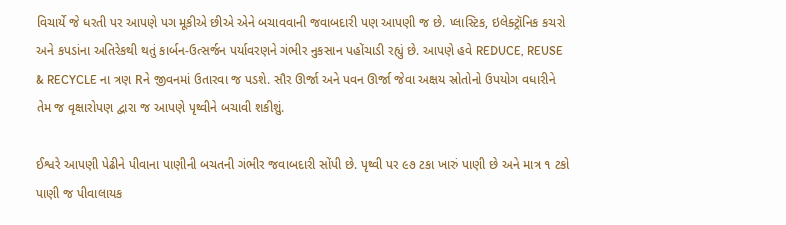વિચાર્યે જે ધરતી પર આપણે પગ મૂકીએ છીએ એને બચાવવાની જવાબદારી પણ આપણી જ છે. પ્લાસ્ટિક, ઇલેક્ટ્રૉનિક કચરો અને કપડાંના અતિરેકથી થતું કાર્બન-ઉત્સર્જન પર્યાવરણને ગંભીર નુકસાન પહોંચાડી રહ્યું છે. આપણે હવે REDUCE, REUSE & RECYCLE ના ત્રણ Rને જીવનમાં ઉતારવા જ પડશે. સૌર ઊર્જા અને પવન ઊર્જા જેવા અક્ષય સ્રોતોનો ઉપયોગ વધારીને તેમ જ વૃક્ષારોપણ દ્વારા જ આપણે પૃથ્વીને બચાવી શકીશું.

ઈશ્વરે આપણી પેઢીને પીવાના પાણીની બચતની ગંભીર જવાબદારી સોંપી છે. પૃથ્વી પર ૯૭ ટકા ખારું પાણી છે અને માત્ર ૧ ટકો પાણી જ પીવાલાયક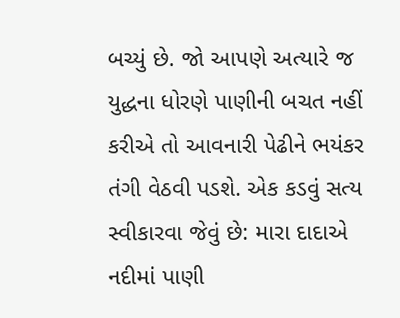બચ્યું છે. જો આપણે અત્યારે જ યુદ્ધના ધોરણે પાણીની બચત નહીં કરીએ તો આવનારી પેઢીને ભયંકર તંગી વેઠવી પડશે. એક કડવું સત્ય સ્વીકારવા જેવું છે: મારા દાદાએ નદીમાં પાણી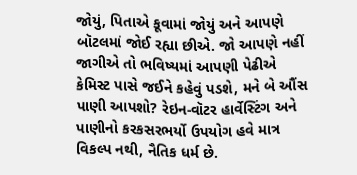જોયું, પિતાએ કૂવામાં જોયું અને આપણે બૉટલમાં જોઈ રહ્યા છીએ. જો આપણે નહીં જાગીએ તો ભવિષ્યમાં આપણી પેઢીએ કેમિસ્ટ પાસે જઈને કહેવું પડશે, મને બે ઔંસ પાણી આપશો? રેઇન-વૉટર હાર્વેસ્ટિંગ અને પાણીનો કરકસરભર્યો ઉપયોગ હવે માત્ર વિકલ્પ નથી, નૈતિક ધર્મ છે.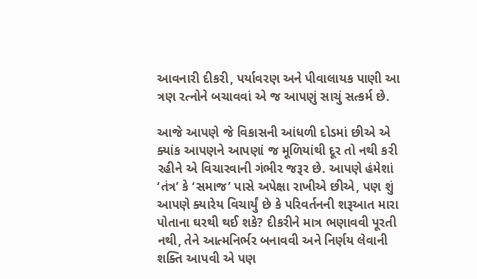આવનારી દીકરી, પર્યાવરણ અને પીવાલાયક પાણી આ ત્રણ રત્નોને બચાવવાં એ જ આપણું સાચું સત્કર્મ છે.

આજે આપણે જે વિકાસની આંધળી દોડમાં છીએ એ ક્યાંક આપણને આપણાં જ મૂળિયાંથી દૂર તો નથી કરી રહીને એ વિચારવાની ગંભીર જરૂર છે. આપણે હંમેશાં ‘તંત્ર’ કે ‘સમાજ’ પાસે અપેક્ષા રાખીએ છીએ, પણ શું આપણે ક્યારેય વિચાર્યું છે કે પરિવર્તનની શરૂઆત મારા પોતાના ઘરથી થઈ શકે? દીકરીને માત્ર ભણાવવી પૂરતી નથી, તેને આત્મનિર્ભર બનાવવી અને નિર્ણય લેવાની શક્તિ આપવી એ પણ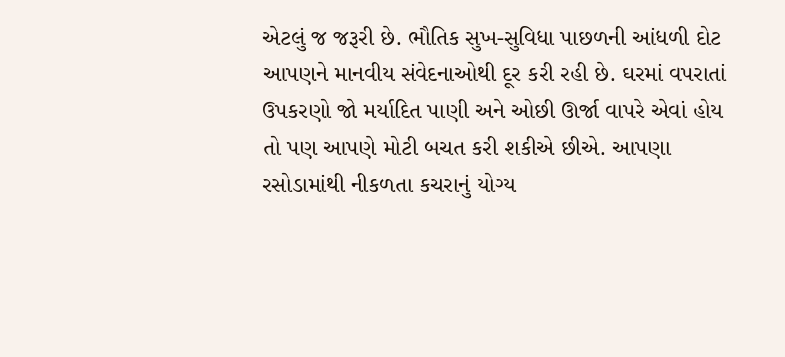એટલું જ જરૂરી છે. ભૌતિક સુખ-સુવિધા પાછળની આંધળી દોટ આપણને માનવીય સંવેદનાઓથી દૂર કરી રહી છે. ઘરમાં વપરાતાં ઉપકરણો જો મર્યાદિત પાણી અને ઓછી ઊર્જા વાપરે એવાં હોય તો પણ આપણે મોટી બચત કરી શકીએ છીએ. આપણા રસોડામાંથી નીકળતા કચરાનું યોગ્ય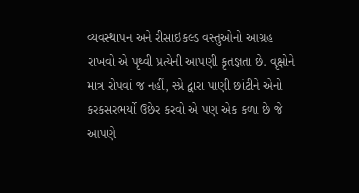વ્યવસ્થાપન અને રીસાઇકલ્ડ વસ્તુઓનો આગ્રહ રાખવો એ પૃથ્વી પ્રત્યેની આપણી કૃતજ્ઞતા છે. વૃક્ષોને માત્ર રોપવાં જ નહીં, સ્પ્રે દ્વારા પાણી છાંટીને એનો કરકસરભર્યો ઉછેર કરવો એ પણ એક કળા છે જે આપણે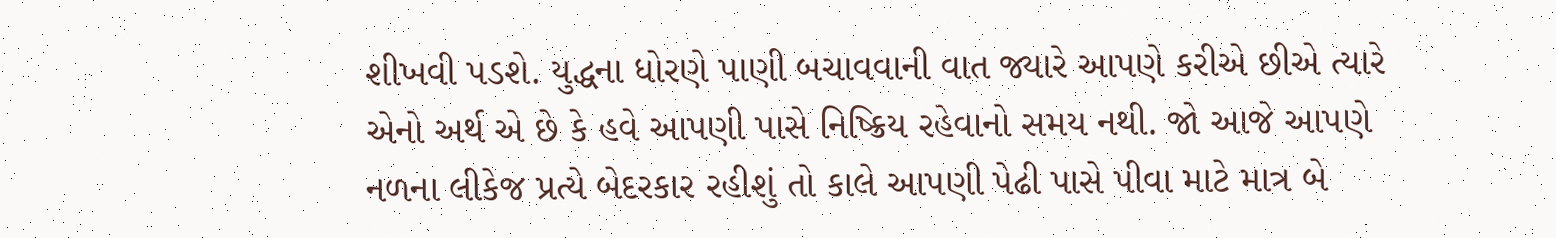શીખવી પડશે. યુદ્ધના ધોરણે પાણી બચાવવાની વાત જ્યારે આપણે કરીએ છીએ ત્યારે એનો અર્થ એ છે કે હવે આપણી પાસે નિષ્ક્રિય રહેવાનો સમય નથી. જો આજે આપણે નળના લીકેજ પ્રત્યે બેદરકાર રહીશું તો કાલે આપણી પેઢી પાસે પીવા માટે માત્ર બે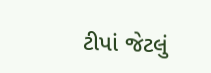ટીપાં જેટલું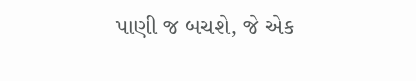પાણી જ બચશે, જે એક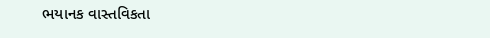ભયાનક વાસ્તવિકતા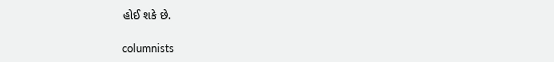હોઈ શકે છે.

columnists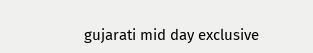gujarati mid day exclusive